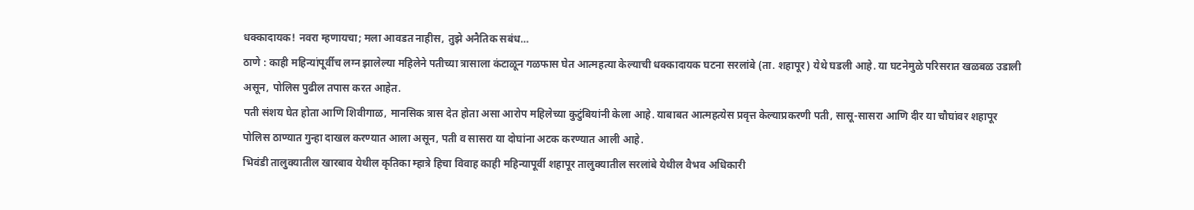धक्कादायक! नवरा म्हणायचा; मला आवडत नाहीस, तुझे अनैतिक सबंध…
ठाणे : काही महिन्यांपूर्वीच लग्न झालेल्या महिलेने पतीच्या त्रासाला कंटाळून गळफास घेत आत्महत्या केल्याची धक्कादायक घटना सरलांबे (ता. शहापूर) येथे घडली आहे. या घटनेमुळे परिसरात खळबळ उडाली असून, पोलिस पुढील तपास करत आहेत.
पती संशय घेत होता आणि शिवीगाळ, मानसिक त्रास देत होता असा आरोप महिलेच्या कुटुंबियांनी केला आहे. याबाबत आत्महत्येस प्रवृत्त केल्याप्रकरणी पती, सासू-सासरा आणि दीर या चौघांवर शहापूर पोलिस ठाण्यात गुन्हा दाखल करण्यात आला असून, पती व सासरा या दोघांना अटक करण्यात आली आहे.
भिवंडी तालुक्यातील खारबाव येथील कृतिका म्हात्रे हिचा विवाह काही महिन्यापूर्वी शहापूर तालुक्यातील सरलांबे येथील वैभव अधिकारी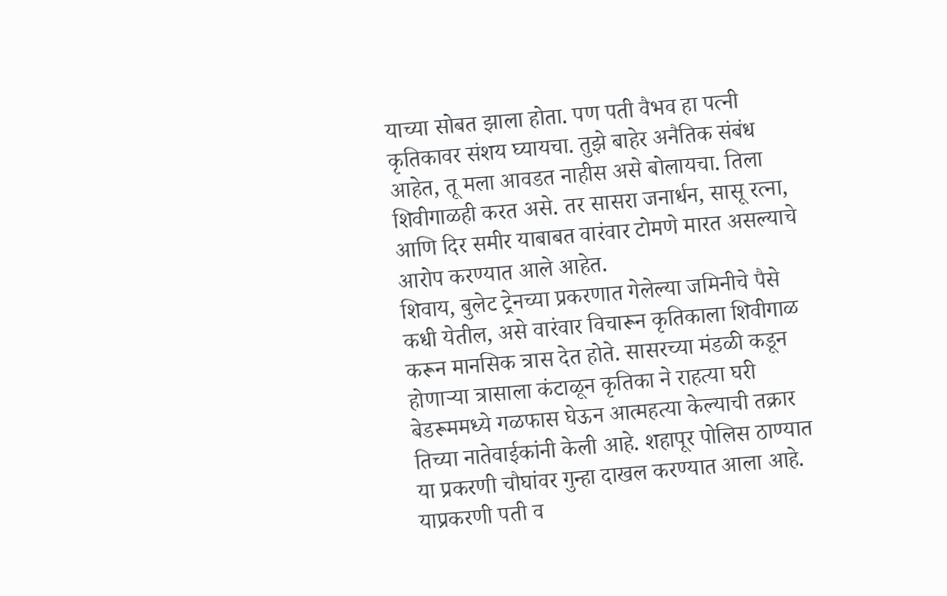याच्या सोबत झाला होता. पण पती वैभव हा पत्नी कृतिकावर संशय घ्यायचा. तुझे बाहेर अनैतिक संबंध आहेत, तू मला आवडत नाहीस असे बोलायचा. तिला शिवीगाळही करत असे. तर सासरा जनार्धन, सासू रत्ना, आणि दिर समीर याबाबत वारंवार टोमणे मारत असल्याचे आरोप करण्यात आले आहेत.
शिवाय, बुलेट ट्रेनच्या प्रकरणात गेलेल्या जमिनीचे पैसे कधी येतील, असे वारंवार विचारून कृतिकाला शिवीगाळ करून मानसिक त्रास देत होते. सासरच्या मंडळी कडून होणाऱ्या त्रासाला कंटाळून कृतिका ने राहत्या घरी बेडरूममध्ये गळफास घेऊन आत्महत्या केल्याची तक्रार तिच्या नातेवाईकांनी केली आहे. शहापूर पोलिस ठाण्यात या प्रकरणी चौघांवर गुन्हा दाखल करण्यात आला आहे. याप्रकरणी पती व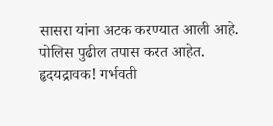सासरा यांना अटक करण्यात आली आहे. पोलिस पुढील तपास करत आहेत.
हृदयद्रावक! गर्भवती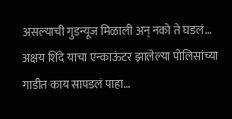असल्याची गुडन्यूज मिळाली अन् नको ते घडलं…
अक्षय शिंदे याचा एन्काऊंटर झालेल्या पोलिसांच्या गाडीत काय सापडलं पाहा…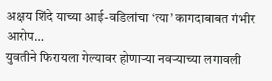अक्षय शिंदे याच्या आई-वडिलांचा ‘त्या’ कागदाबाबत गंभीर आरोप…
युवतीने फिरायला गेल्यावर होणाऱ्या नवऱ्याच्या लगावली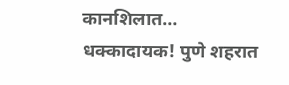कानशिलात…
धक्कादायक! पुणे शहरात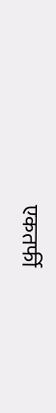एकतर्फी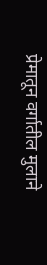प्रेमातून वर्गातील मुलाने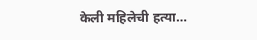केली महिलेची हत्या…